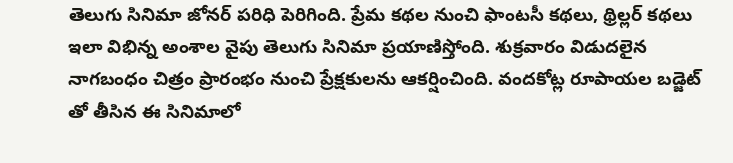తెలుగు సినిమా జోనర్ పరిధి పెరిగింది. ప్రేమ కథల నుంచి ఫాంటసీ కథలు, థ్రిల్లర్ కథలు ఇలా విభిన్న అంశాల వైపు తెలుగు సినిమా ప్రయాణిస్తోంది. శుక్రవారం విడుదలైన నాగబంధం చిత్రం ప్రారంభం నుంచి ప్రేక్షకులను ఆకర్షించింది. వందకోట్ల రూపాయల బడ్జెట్ తో తీసిన ఈ సినిమాలో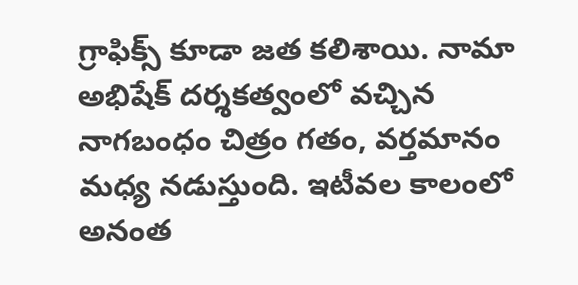గ్రాఫిక్స్ కూడా జత కలిశాయి. నామా అభిషేక్ దర్శకత్వంలో వచ్చిన నాగబంధం చిత్రం గతం, వర్తమానం మధ్య నడుస్తుంది. ఇటీవల కాలంలో అనంత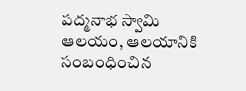పద్మనాభ స్వామి ఆలయం, ఆలయానికి సంబంధించిన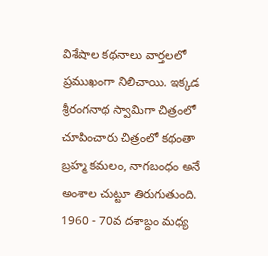విశేషాల కథనాలు వార్తలలో ప్రముఖంగా నిలిచాయి. ఇక్కడ శ్రీరంగనాథ స్వామిగా చిత్రంలో చూపించారు చిత్రంలో కథంతా బ్రహ్మ కమలం, నాగబంధం అనే అంశాల చుట్టూ తిరుగుతుంది. 1960 - 70వ దశాబ్దం మధ్య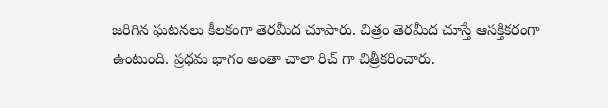జరిగిన ఘటనలు కీలకంగా తెరమీద చూపారు. చిత్రం తెరమీద చూస్తే ఆసక్తికరంగా ఉంటుంది. ప్రధమ భాగం అంతా చాలా రిచ్ గా చిత్రీకరించారు.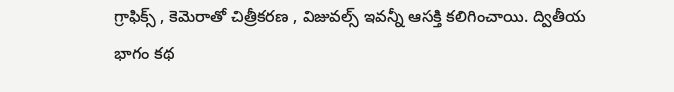గ్రాఫిక్స్ , కెమెరాతో చిత్రీకరణ , విజువల్స్ ఇవన్నీ ఆసక్తి కలిగించాయి. ద్వితీయ భాగం కథ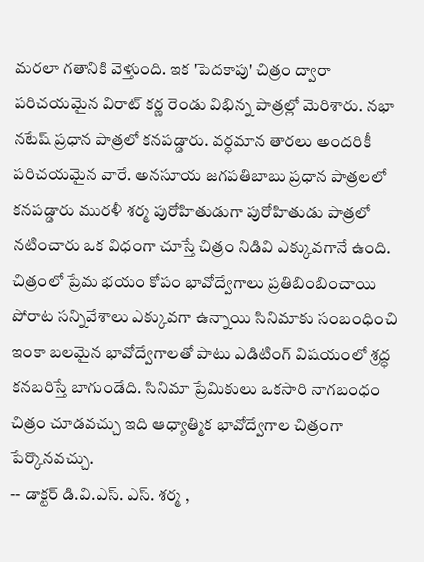మరలా గతానికి వెళ్తుంది. ఇక 'పెదకాపు' చిత్రం ద్వారా పరిచయమైన విరాట్ కర్ణ రెండు విభిన్న పాత్రల్లో మెరిశారు. నభా నటేష్ ప్రధాన పాత్రలో కనపడ్డారు. వర్ధమాన తారలు అందరికీ పరిచయమైన వారే. అనసూయ జగపతిబాబు ప్రధాన పాత్రలలో కనపడ్డారు మురళీ శర్మ పురోహితుడుగా పురోహితుడు పాత్రలో నటించారు ఒక విధంగా చూస్తే చిత్రం నిడివి ఎక్కువగానే ఉంది. చిత్రంలో ప్రేమ భయం కోపం భావోద్వేగాలు ప్రతిబింబించాయి పోరాట సన్నివేశాలు ఎక్కువగా ఉన్నాయి సినిమాకు సంబంధించి ఇంకా బలమైన భావోద్వేగాలతో పాటు ఎడిటింగ్ విషయంలో శ్రద్ధ కనబరిస్తే బాగుండేది. సినిమా ప్రేమికులు ఒకసారి నాగబంధం చిత్రం చూడవచ్చు ఇది ఆధ్యాత్మిక భావోద్వేగాల చిత్రంగా పేర్కొనవచ్చు.
-- డాక్టర్ డి.వి.ఎస్. ఎస్. శర్మ ,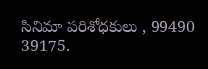సినిమా పరిశోధకులు , 99490 39175.